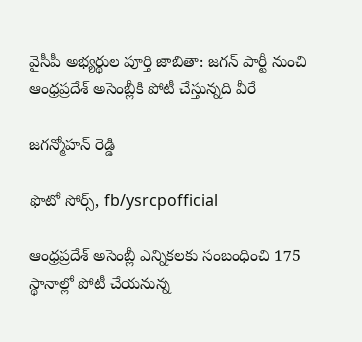వైసీపీ అభ్యర్థుల పూర్తి జాబితా: జగన్ పార్టీ నుంచి ఆంధ్రప్రదేశ్ అసెంబ్లీకి పోటీ చేస్తున్నది వీరే

జగన్మోహన్ రెడ్డి

ఫొటో సోర్స్, fb/ysrcpofficial

ఆంధ్రప్రదేశ్ అసెంబ్లీ ఎన్నికలకు సంబంధించి 175 స్థానాల్లో పోటీ చేయనున్న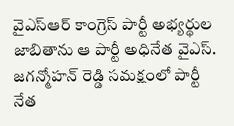వైఎస్‌ఆర్ కాంగ్రెస్ పార్టీ అభ్యర్థుల జాబితాను ఆ పార్టీ అధినేత వైఎస్. జగన్మోహన్ రెడ్డి సమక్షంలో పార్టీ నేత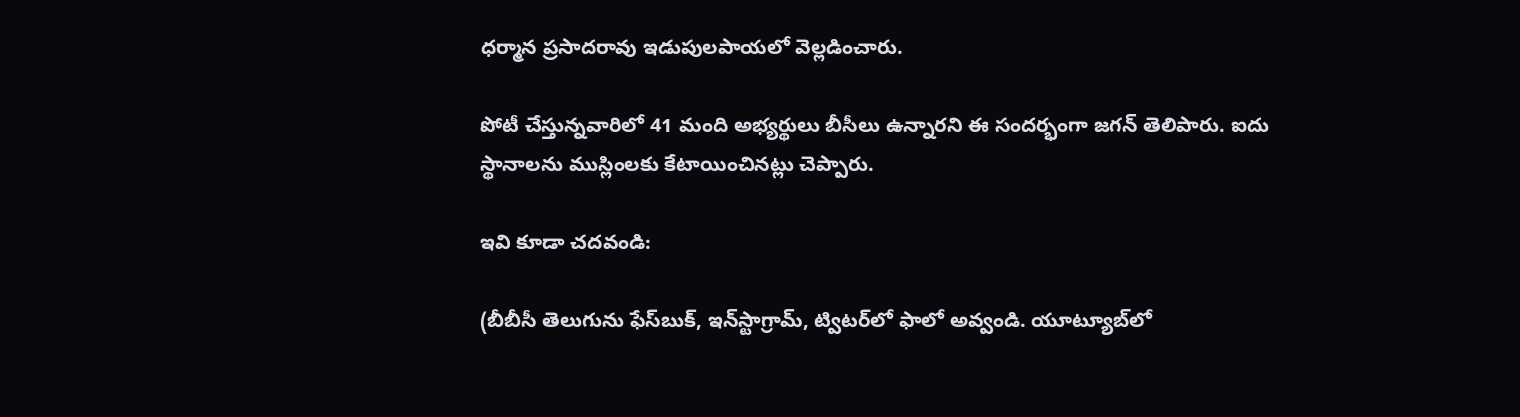ధర్మాన ప్రసాదరావు ఇడుపులపాయలో వెల్లడించారు.

పోటీ చేస్తున్నవారిలో 41 మంది అభ్యర్థులు బీసీలు ఉన్నారని ఈ సందర్భంగా జగన్ తెలిపారు. ఐదు స్థానాలను ముస్లింలకు కేటాయించినట్లు చెప్పారు.

ఇవి కూడా చదవండి:

(బీబీసీ తెలుగును ఫేస్‌బుక్, ఇన్‌స్టాగ్రామ్‌, ట్విటర్‌లో ఫాలో అవ్వండి. యూట్యూబ్‌లో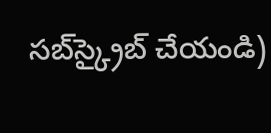సబ్‌స్క్రైబ్ చేయండి)